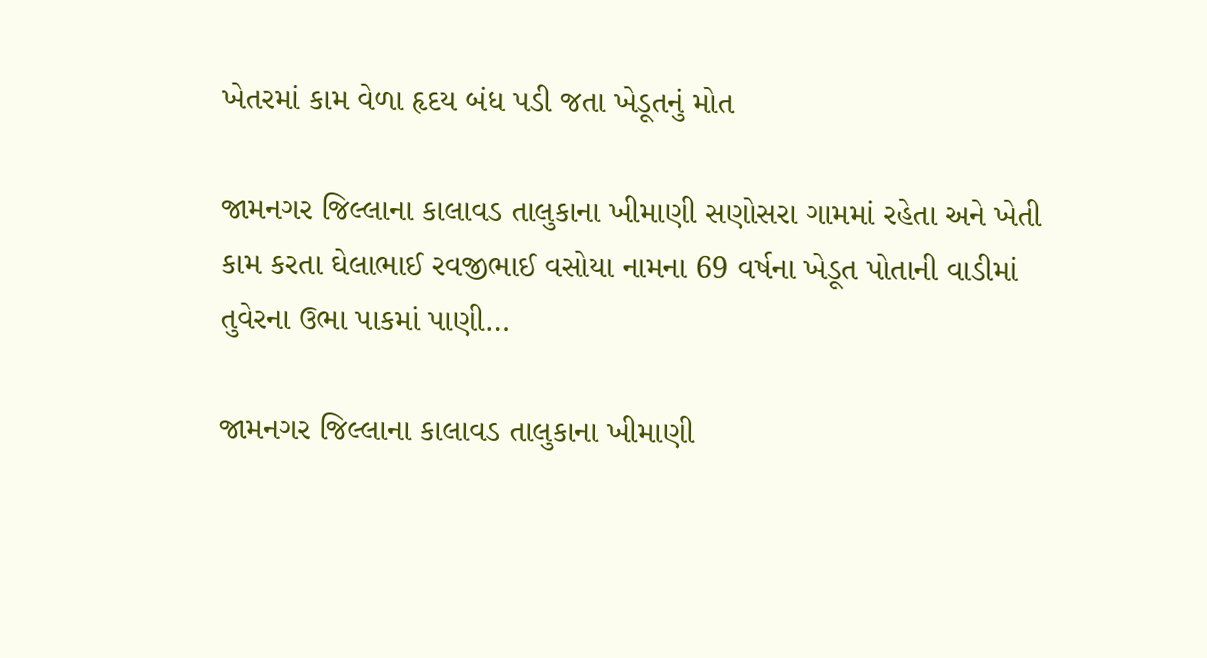ખેતરમાં કામ વેળા હૃદય બંધ પડી જતા ખેડૂતનું મોત

જામનગર જિલ્લાના કાલાવડ તાલુકાના ખીમાણી સણોસરા ગામમાં રહેતા અને ખેતી કામ કરતા ઘેલાભાઈ રવજીભાઈ વસોયા નામના 69 વર્ષના ખેડૂત પોતાની વાડીમાં તુવેરના ઉભા પાકમાં પાણી…

જામનગર જિલ્લાના કાલાવડ તાલુકાના ખીમાણી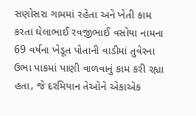સણોસરા ગામમાં રહેતા અને ખેતી કામ કરતા ઘેલાભાઈ રવજીભાઈ વસોયા નામના 69 વર્ષના ખેડૂત પોતાની વાડીમાં તુવેરના ઉભા પાકમાં પાણી વાળવાનું કામ કરી રહ્યા હતા, જે દરમિયાન તેઓને એકાએક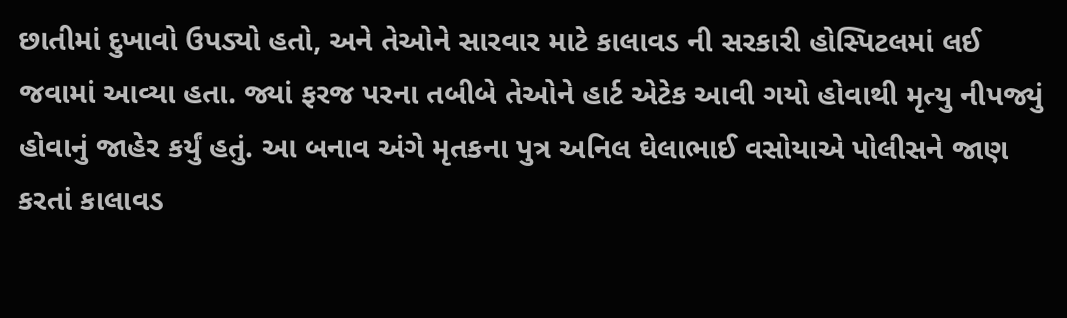છાતીમાં દુખાવો ઉપડ્યો હતો, અને તેઓને સારવાર માટે કાલાવડ ની સરકારી હોસ્પિટલમાં લઈ જવામાં આવ્યા હતા. જ્યાં ફરજ પરના તબીબે તેઓને હાર્ટ એટેક આવી ગયો હોવાથી મૃત્યુ નીપજ્યું હોવાનું જાહેર કર્યું હતું. આ બનાવ અંગે મૃતકના પુત્ર અનિલ ઘેલાભાઈ વસોયાએ પોલીસને જાણ કરતાં કાલાવડ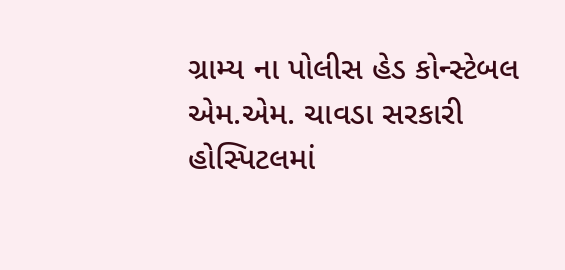ગ્રામ્ય ના પોલીસ હેડ કોન્સ્ટેબલ એમ.એમ. ચાવડા સરકારી હોસ્પિટલમાં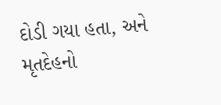દોડી ગયા હતા, અને મૃતદેહનો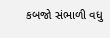કબજો સંભાળી વધુ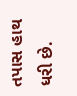તપાસ હાથ ધરી છે.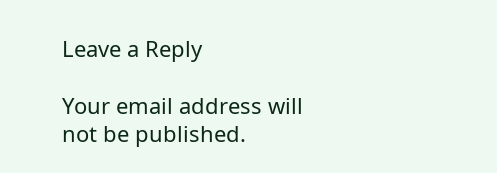Leave a Reply

Your email address will not be published.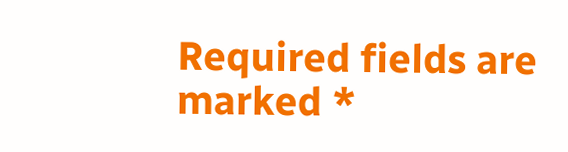Required fields are marked *